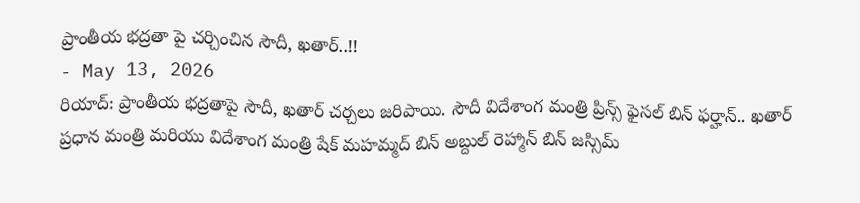ప్రాంతీయ భద్రతా పై చర్చించిన సౌదీ, ఖతార్..!!
- May 13, 2026
రియాద్: ప్రాంతీయ భద్రతాపై సౌదీ, ఖతార్ చర్చలు జరిపాయి. సౌదీ విదేశాంగ మంత్రి ప్రిన్స్ ఫైసల్ బిన్ ఫర్హాన్.. ఖతార్ ప్రధాన మంత్రి మరియు విదేశాంగ మంత్రి షేక్ మహమ్మద్ బిన్ అబ్దుల్ రెహ్మాన్ బిన్ జస్సిమ్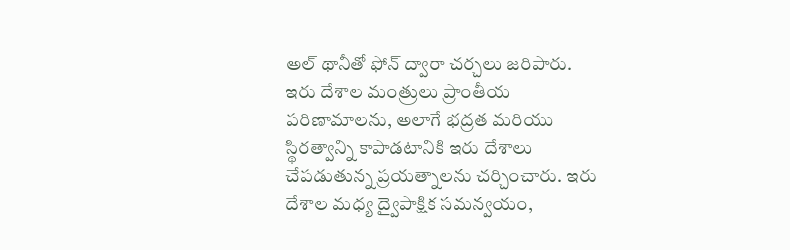అల్ థానీతో ఫోన్ ద్వారా చర్చలు జరిపారు.
ఇరు దేశాల మంత్రులు ప్రాంతీయ పరిణామాలను, అలాగే భద్రత మరియు స్థిరత్వాన్ని కాపాడటానికి ఇరు దేశాలు చేపడుతున్న ప్రయత్నాలను చర్చించారు. ఇరు దేశాల మధ్య ద్వైపాక్షిక సమన్వయం,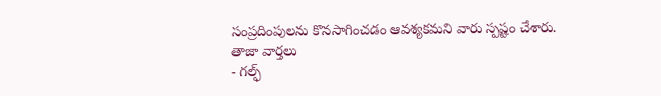సంప్రదింపులను కొనసాగించడం ఆవశ్యకమని వారు స్పష్టం చేశారు.
తాజా వార్తలు
- గల్ఫ్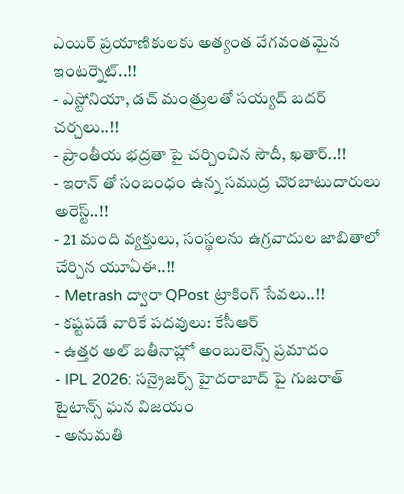ఎయిర్ ప్రయాణికులకు అత్యంత వేగవంతమైన ఇంటర్నెట్..!!
- ఎస్టోనియా, డచ్ మంత్రులతో సయ్యద్ బదర్ చర్చలు..!!
- ప్రాంతీయ భద్రతా పై చర్చించిన సౌదీ, ఖతార్..!!
- ఇరాన్ తో సంబంధం ఉన్న సముద్ర చొరబాటుదారులు అరెస్ట్..!!
- 21 మంది వ్యక్తులు, సంస్థలను ఉగ్రవాదుల జాబితాలో చేర్చిన యూఏఈ..!!
- Metrash ద్వారా QPost ట్రాకింగ్ సేవలు..!!
- కష్టపడే వారికే పదవులు: కేసీఆర్
- ఉత్తర అల్ బతీనాహ్లో అంబులెన్స్ ప్రమాదం
- IPL 2026: సన్రైజర్స్ హైదరాబాద్ పై గుజరాత్ టైటాన్స్ ఘన విజయం
- అనుమతి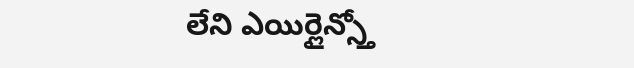లేని ఎయిర్లైన్స్తో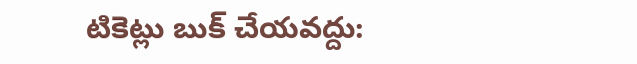టికెట్లు బుక్ చేయవద్దు: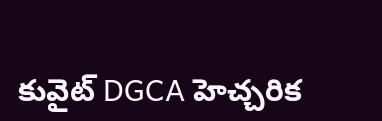కువైట్ DGCA హెచ్చరిక